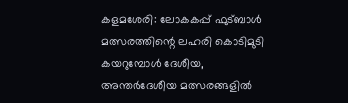കളമശേരി: ലോകകപ്പ് ഫുട്ബാൾ മത്സരത്തിന്റെ ലഹരി കൊടിമുടി കയറുമ്പോൾ ദേശീയ, അന്തർദേശീയ മത്സരങ്ങളിൽ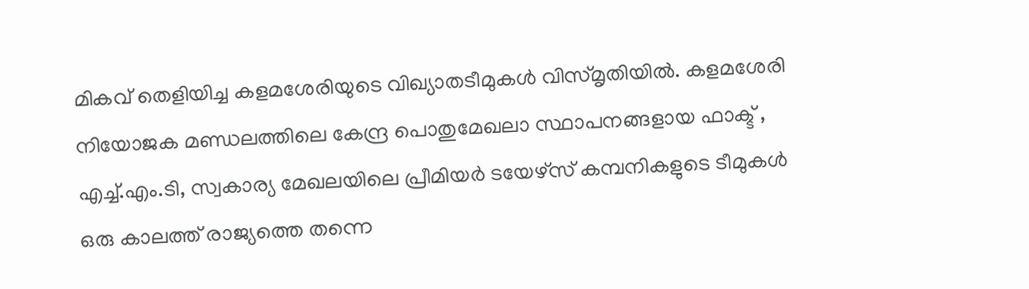മികവ് തെളിയിച്ച കളമശേരിയുടെ വിഖ്യാതടീമുകൾ വിസ്മൃതിയിൽ. കളമശേരി നിയോജക മണ്ഡലത്തിലെ കേന്ദ്ര പൊതുമേഖലാ സ്ഥാപനങ്ങളായ ഫാക്ട് , എച്ച്.എം.ടി, സ്വകാര്യ മേഖലയിലെ പ്രീമിയർ ടയേഴ്സ് കമ്പനികളുടെ ടീമുകൾ ഒരു കാലത്ത് രാജ്യത്തെ തന്നെ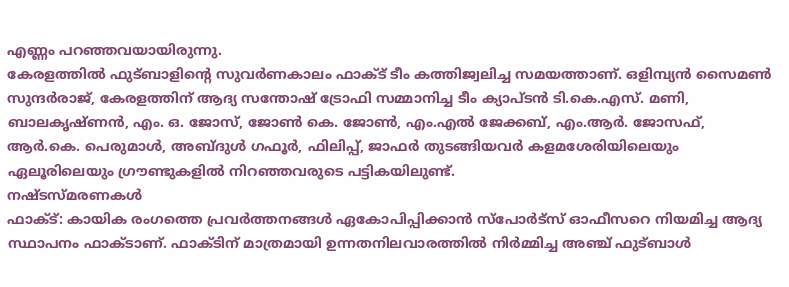എണ്ണം പറഞ്ഞവയായിരുന്നു.
കേരളത്തിൽ ഫുട്ബാളിന്റെ സുവർണകാലം ഫാക്ട് ടീം കത്തിജ്വലിച്ച സമയത്താണ്. ഒളിമ്പ്യൻ സൈമൺ സുന്ദർരാജ്, കേരളത്തിന് ആദ്യ സന്തോഷ് ട്രോഫി സമ്മാനിച്ച ടീം ക്യാപ്ടൻ ടി.കെ.എസ്. മണി, ബാലകൃഷ്ണൻ, എം. ഒ. ജോസ്, ജോൺ കെ. ജോൺ, എം.എൽ ജേക്കബ്, എം.ആർ. ജോസഫ്, ആർ.കെ. പെരുമാൾ, അബ്ദുൾ ഗഫൂർ, ഫിലിപ്പ്, ജാഫർ തുടങ്ങിയവർ കളമശേരിയിലെയും ഏലൂരിലെയും ഗ്രൗണ്ടുകളിൽ നിറഞ്ഞവരുടെ പട്ടികയിലുണ്ട്.
നഷ്ടസ്മരണകൾ
ഫാക്ട്: കായിക രംഗത്തെ പ്രവർത്തനങ്ങൾ ഏകോപിപ്പിക്കാൻ സ്പോർട്സ് ഓഫീസറെ നിയമിച്ച ആദ്യ സ്ഥാപനം ഫാക്ടാണ്. ഫാക്ടിന് മാത്രമായി ഉന്നതനിലവാരത്തിൽ നിർമ്മിച്ച അഞ്ച് ഫുട്ബാൾ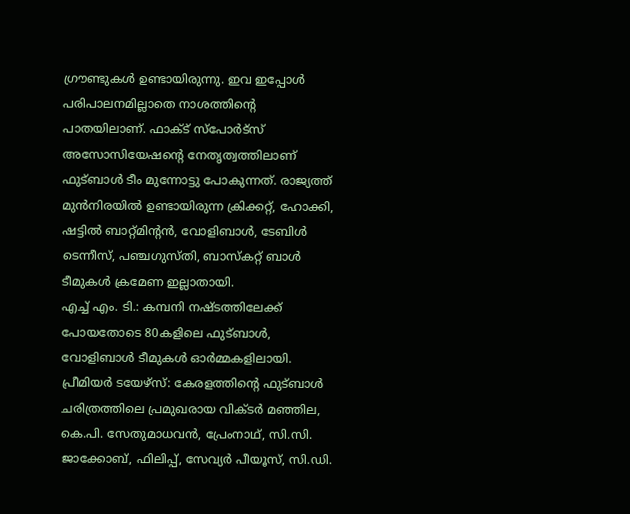ഗ്രൗണ്ടുകൾ ഉണ്ടായിരുന്നു. ഇവ ഇപ്പോൾ പരിപാലനമില്ലാതെ നാശത്തിന്റെ പാതയിലാണ്. ഫാക്ട് സ്പോർട്സ് അസോസിയേഷന്റെ നേതൃത്വത്തിലാണ് ഫുട്ബാൾ ടീം മുന്നോട്ടു പോകുന്നത്. രാജ്യത്ത് മുൻനിരയിൽ ഉണ്ടായിരുന്ന ക്രിക്കറ്റ്, ഹോക്കി, ഷട്ടിൽ ബാറ്റ്മിന്റൻ, വോളിബാൾ, ടേബിൾ ടെന്നീസ്, പഞ്ചഗുസ്തി, ബാസ്കറ്റ് ബാൾ ടീമുകൾ ക്രമേണ ഇല്ലാതായി.
എച്ച് എം. ടി.: കമ്പനി നഷ്ടത്തിലേക്ക് പോയതോടെ 80കളിലെ ഫുട്ബാൾ, വോളിബാൾ ടീമുകൾ ഓർമ്മകളിലായി.
പ്രീമിയർ ടയേഴ്സ്: കേരളത്തിന്റെ ഫുട്ബാൾ ചരിത്രത്തിലെ പ്രമുഖരായ വിക്ടർ മഞ്ഞില, കെ.പി. സേതുമാധവൻ, പ്രേംനാഥ്, സി.സി. ജാക്കോബ്, ഫിലിപ്പ്, സേവ്യർ പീയൂസ്, സി.ഡി.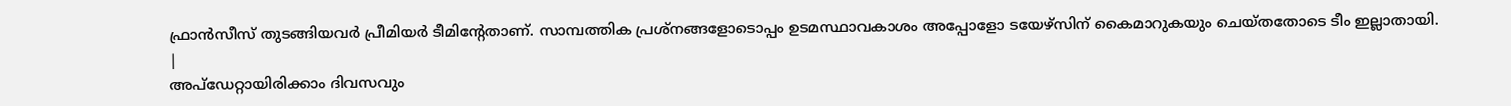ഫ്രാൻസീസ് തുടങ്ങിയവർ പ്രീമിയർ ടീമിന്റേതാണ്. സാമ്പത്തിക പ്രശ്നങ്ങളോടൊപ്പം ഉടമസ്ഥാവകാശം അപ്പോളോ ടയേഴ്സിന് കൈമാറുകയും ചെയ്തതോടെ ടീം ഇല്ലാതായി.
|
അപ്ഡേറ്റായിരിക്കാം ദിവസവും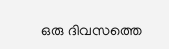ഒരു ദിവസത്തെ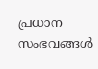പ്രധാന സംഭവങ്ങൾ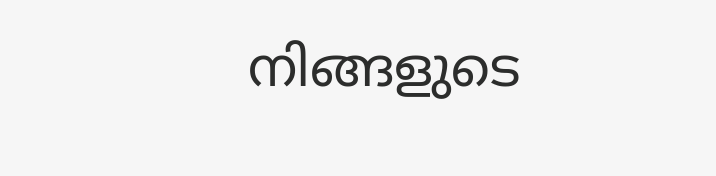നിങ്ങളുടെ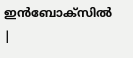ഇൻബോക്സിൽ |